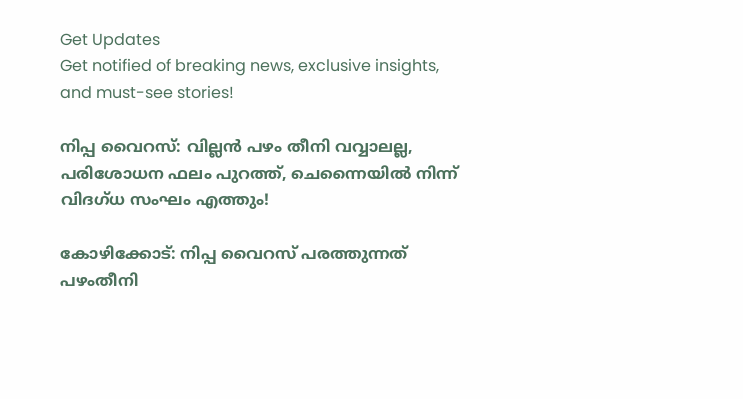Get Updates
Get notified of breaking news, exclusive insights, and must-see stories!

നിപ്പ വൈറസ്: വില്ലൻ പഴം തീനി വവ്വാലല്ല, പരിശോധന ഫലം പുറത്ത്, ചെന്നൈയിൽ നിന്ന് വിദഗ്ധ സംഘം എത്തും!

കോഴിക്കോട്: നിപ്പ വൈറസ് പരത്തുന്നത് പഴംതീനി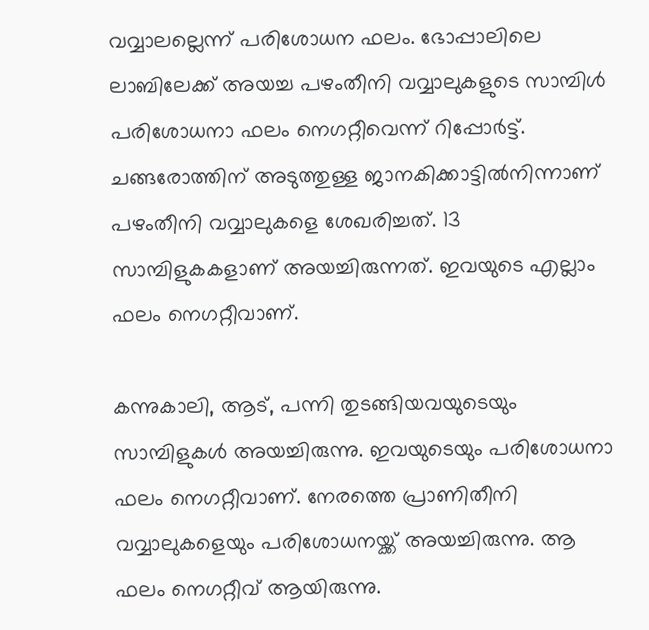വവ്വാലല്ലെന്ന് പരിശോധന ഫലം. ഭോപ്പാലിലെ ലാബിലേക്ക് അയച്ച പഴംതീനി വവ്വാലുകളുടെ സാമ്പിള്‍ പരിശോധനാ ഫലം നെഗറ്റീവെന്ന് റിപ്പോർട്ട്. ചങ്ങരോത്തിന് അടുത്തുള്ള ജാനകിക്കാട്ടില്‍നിന്നാണ് പഴംതീനി വവ്വാലുകളെ ശേഖരിച്ചത്. 13 സാമ്പിളുകകളാണ് അയച്ചിരുന്നത്. ഇവയുടെ എല്ലാം ഫലം നെഗറ്റീവാണ്.

കന്നുകാലി, ആട്, പന്നി തുടങ്ങിയവയുടെയും സാമ്പിളുകള്‍ അയച്ചിരുന്നു. ഇവയുടെയും പരിശോധനാ ഫലം നെഗറ്റീവാണ്. നേരത്തെ പ്രാണിതീനി വവ്വാലുകളെയും പരിശോധനയ്ക്ക് അയച്ചിരുന്നു. ആ ഫലം നെഗറ്റീവ് ആയിരുന്നു.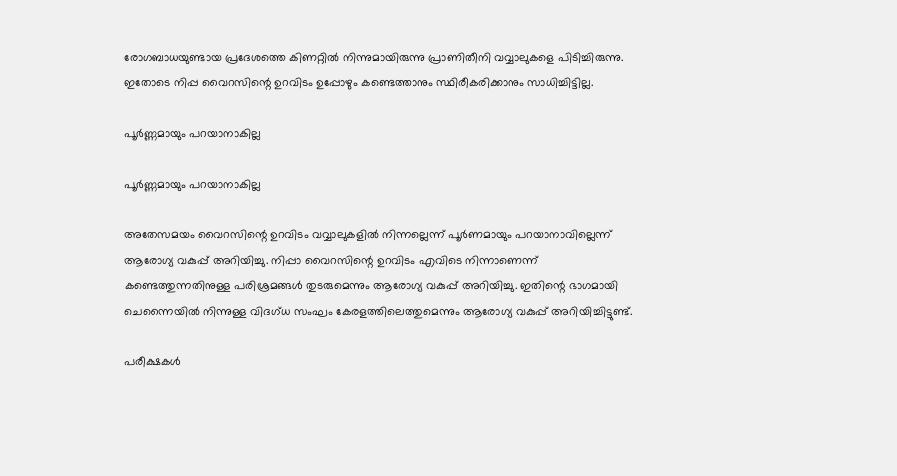രോഗബാധയുണ്ടായ പ്രദേശത്തെ കിണറ്റില്‍ നിന്നുമായിരുന്നു പ്രാണിതീനി വവ്വാലുകളെ പിടിച്ചിരുന്നു. ഇതോടെ നിപ്പ വൈറസിന്റെ ഉറവിടം ഉപ്പോഴും കണ്ടെത്താനും സ്ഥിരീകരിക്കാനും സാധിച്ചിട്ടില്ല.

പൂർണ്ണമായും പറയാനാകില്ല

പൂർണ്ണമായും പറയാനാകില്ല

അതേസമയം വൈറസിന്റെ ഉറവിടം വവ്വാലുകളില്‍ നിന്നല്ലെന്ന് പൂര്‍ണമായും പറയാനാവില്ലെന്ന് ആരോഗ്യ വകുപ്പ് അറിയിച്ചു. നിപ്പാ വൈറസിന്റെ ഉറവിടം എവിടെ നിന്നാണെന്ന് കണ്ടെത്തുന്നതിനുള്ള പരിശ്രമങ്ങള്‍ തുടരുമെന്നും ആരോഗ്യ വകുപ്പ് അറിയിച്ചു. ഇതിന്റെ ഭാഗമായി ചെന്നൈയില്‍ നിന്നുള്ള വിദഗ്ധ സംഘം കേരളത്തിലെത്തുമെന്നും ആരോഗ്യ വകുപ്പ് അറിയിച്ചിട്ടുണ്ട്.

പരീക്ഷകൾ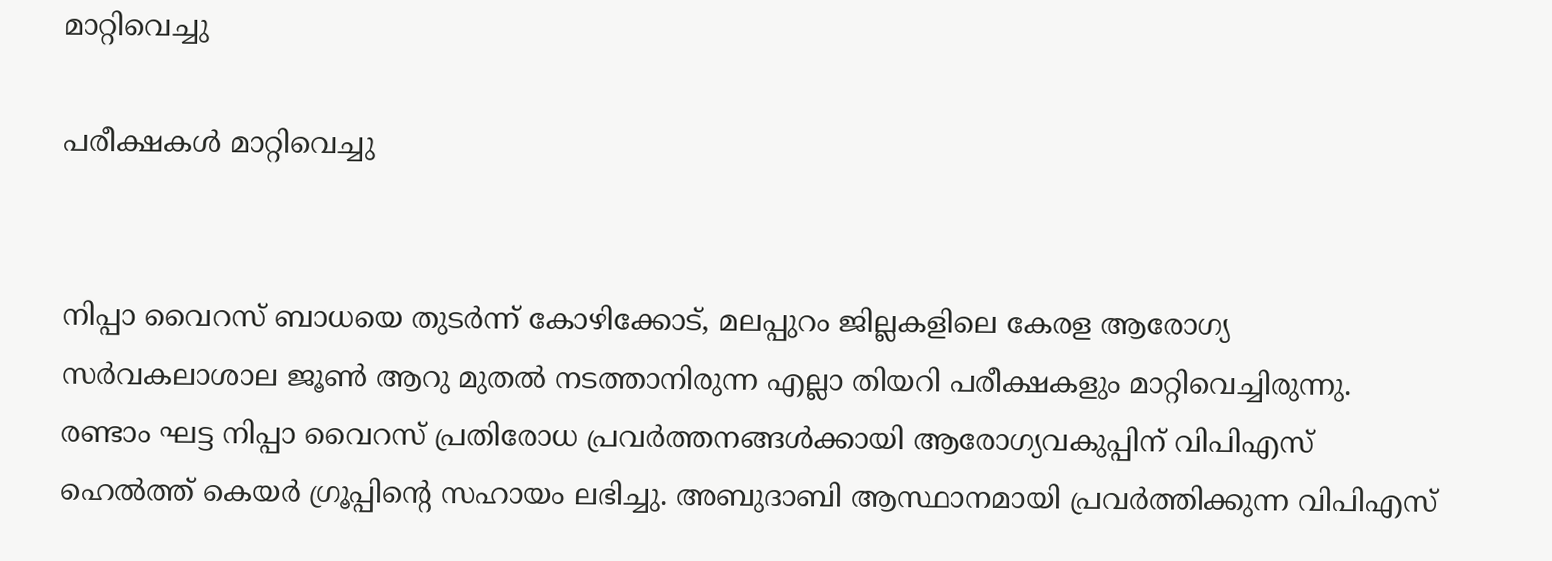മാറ്റിവെച്ചു

പരീക്ഷകൾ മാറ്റിവെച്ചു


നിപ്പാ വൈറസ് ബാധയെ തുടര്‍ന്ന് കോഴിക്കോട്, മലപ്പുറം ജില്ലകളിലെ കേരള ആരോഗ്യ സര്‍വകലാശാല ജൂണ്‍ ആറു മുതല്‍ നടത്താനിരുന്ന എല്ലാ തിയറി പരീക്ഷകളും മാറ്റിവെച്ചിരുന്നു. രണ്ടാം ഘട്ട നിപ്പാ വൈറസ് പ്രതിരോധ പ്രവര്‍ത്തനങ്ങള്‍ക്കായി ആരോഗ്യവകുപ്പിന് വിപിഎസ് ഹെല്‍ത്ത് കെയര്‍ ഗ്രൂപ്പിന്റെ സഹായം ലഭിച്ചു. അബുദാബി ആസ്ഥാനമായി പ്രവര്‍ത്തിക്കുന്ന വിപിഎസ്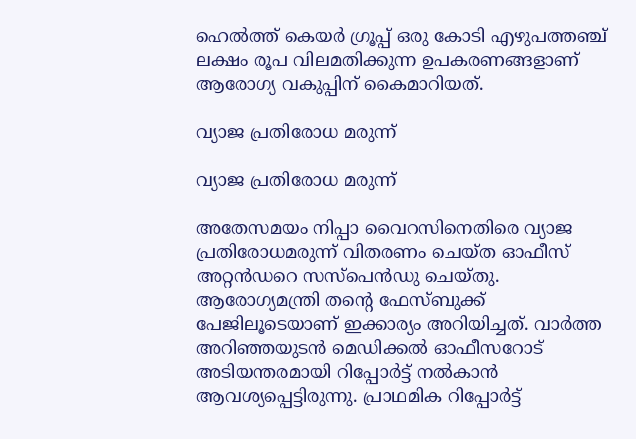ഹെല്‍ത്ത് കെയര്‍ ഗ്രൂപ്പ് ഒരു കോടി എഴുപത്തഞ്ച് ലക്ഷം രൂപ വിലമതിക്കുന്ന ഉപകരണങ്ങളാണ് ആരോഗ്യ വകുപ്പിന് കൈമാറിയത്.

വ്യാജ പ്രതിരോധ മരുന്ന്

വ്യാജ പ്രതിരോധ മരുന്ന്

അതേസമയം നിപ്പാ വൈറസിനെതിരെ വ്യാജ പ്രതിരോധമരുന്ന് വിതരണം ചെയ്ത ഓഫീസ് അറ്റന്‍ഡറെ സസ്‌പെന്‍ഡു ചെയ്തു. ആരോഗ്യമന്ത്രി തന്റെ ഫേസ്ബുക്ക് പേജിലൂടെയാണ് ഇക്കാര്യം അറിയിച്ചത്. വാര്‍ത്ത അറിഞ്ഞയുടന്‍ മെഡിക്കല്‍ ഓഫീസറോട് അടിയന്തരമായി റിപ്പോര്‍ട്ട് നല്‍കാന്‍ ആവശ്യപ്പെട്ടിരുന്നു. പ്രാഥമിക റിപ്പോര്‍ട്ട്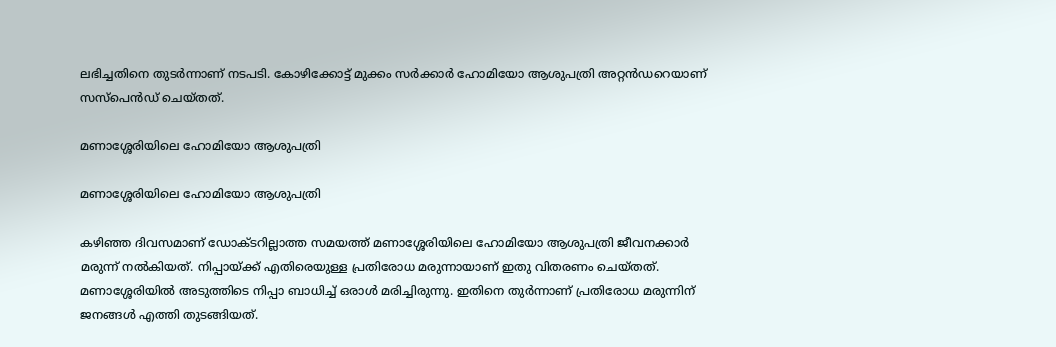ലഭിച്ചതിനെ തുടര്‍ന്നാണ് നടപടി. കോഴിക്കോട്ട് മുക്കം സര്‍ക്കാര്‍ ഹോമിയോ ആശുപത്രി അറ്റന്‍ഡറെയാണ് സസ്‌പെന്‍ഡ് ചെയ്തത്.

മണാശ്ശേരിയിലെ ഹോമിയോ ആശുപത്രി

മണാശ്ശേരിയിലെ ഹോമിയോ ആശുപത്രി

കഴിഞ്ഞ ദിവസമാണ് ഡോക്ടറില്ലാത്ത സമയത്ത് മണാശ്ശേരിയിലെ ഹോമിയോ ആശുപത്രി ജീവനക്കാര്‍ മരുന്ന് നല്‍കിയത്. നിപ്പായ്ക്ക് എതിരെയുള്ള പ്രതിരോധ മരുന്നായാണ് ഇതു വിതരണം ചെയ്തത്. മണാശ്ശേരിയില്‍ അടുത്തിടെ നിപ്പാ ബാധിച്ച് ഒരാള്‍ മരിച്ചിരുന്നു. ഇതിനെ തുർന്നാണ് പ്രതിരോധ മരുന്നിന് ജനങ്ങൾ എത്തി തുടങ്ങിയത്.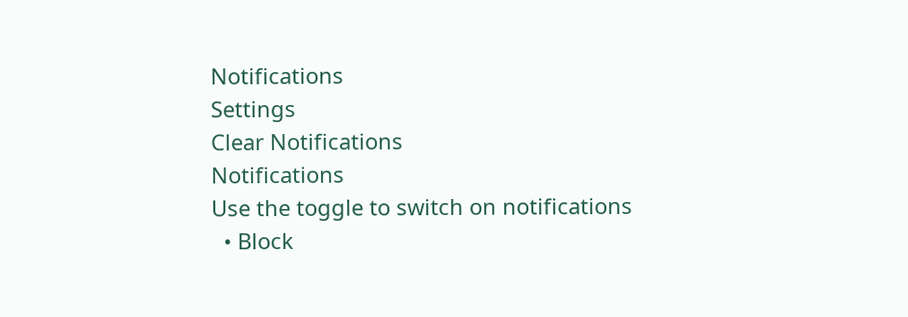Notifications
Settings
Clear Notifications
Notifications
Use the toggle to switch on notifications
  • Block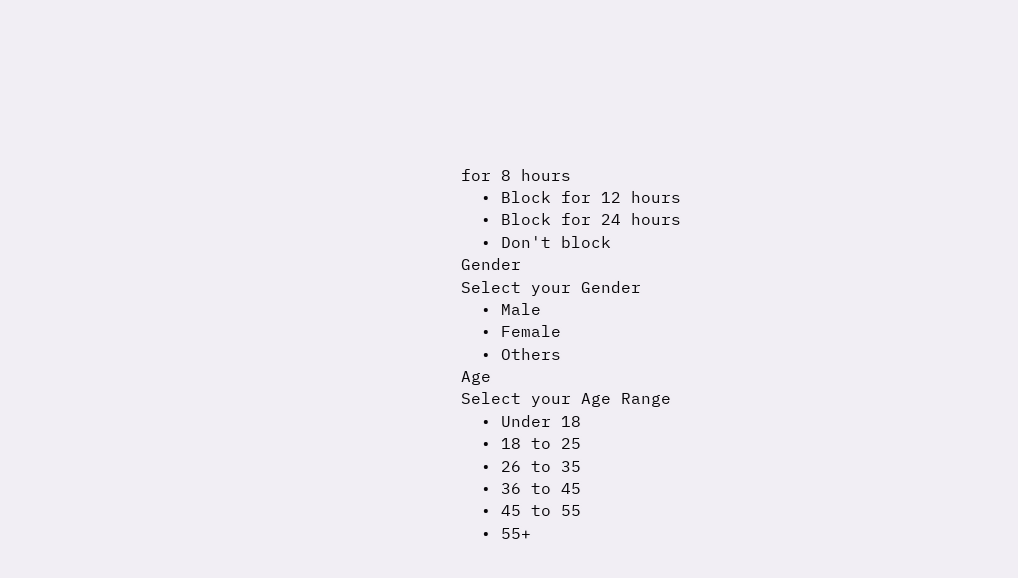for 8 hours
  • Block for 12 hours
  • Block for 24 hours
  • Don't block
Gender
Select your Gender
  • Male
  • Female
  • Others
Age
Select your Age Range
  • Under 18
  • 18 to 25
  • 26 to 35
  • 36 to 45
  • 45 to 55
  • 55+